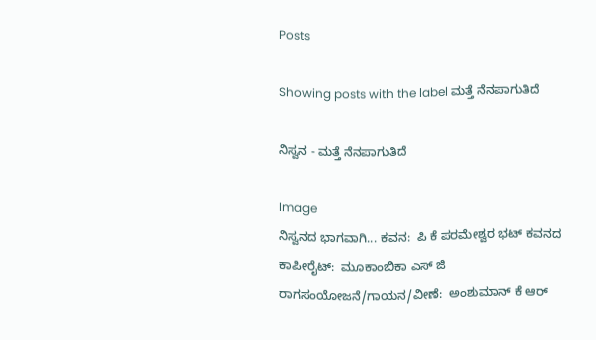Posts

Showing posts with the label ಮತ್ತೆ ನೆನಪಾಗುತಿದೆ

ನಿಸ್ವನ - ಮತ್ತೆ ನೆನಪಾಗುತಿದೆ

Image
ನಿಸ್ವನದ ಭಾಗವಾಗಿ... ಕವನ:  ಪಿ ಕೆ ಪರಮೇಶ್ವರ ಭಟ್ ಕವನದ ಕಾಪೀರೈಟ್:  ಮೂಕಾಂಬಿಕಾ ಎಸ್ ಜಿ ರಾಗಸಂಯೋಜನೆ/ಗಾಯನ/ವೀಣೆ:  ಅಂಶುಮಾನ್ ಕೆ ಆರ್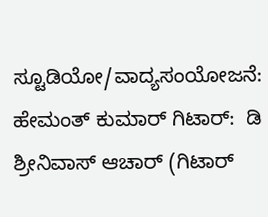ಸ್ಟೂಡಿಯೋ/ವಾದ್ಯಸಂಯೋಜನೆ:  ಹೇಮಂತ್ ಕುಮಾರ್ ಗಿಟಾರ್:  ಡಿ ಶ್ರೀನಿವಾಸ್ ಆಚಾರ್ (ಗಿಟಾರ್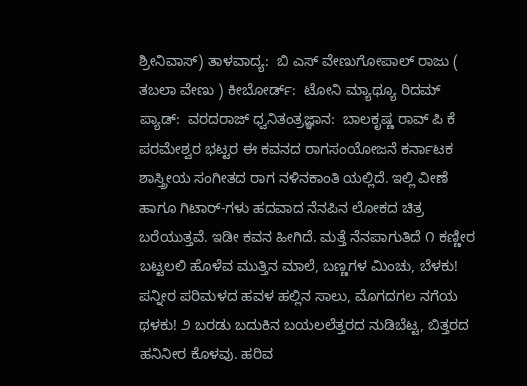ಶ್ರೀನಿವಾಸ್) ತಾಳವಾದ್ಯ:  ಬಿ ಎಸ್ ವೇಣುಗೋಪಾಲ್ ರಾಜು ( ತಬಲಾ ವೇಣು ) ಕೀಬೋರ್ಡ್:  ಟೋನಿ ಮ್ಯಾಥ್ಯೂ ರಿದಮ್ ಪ್ಯಾಡ್:  ವರದರಾಜ್ ಧ್ವನಿತಂತ್ರಜ್ಞಾನ:  ಬಾಲಕೃಷ್ಣ ರಾವ್ ಪಿ ಕೆ ಪರಮೇಶ್ವರ ಭಟ್ಟರ ಈ ಕವನದ ರಾಗಸಂಯೋಜನೆ ಕರ್ನಾಟಕ ಶಾಸ್ತ್ರೀಯ ಸಂಗೀತದ ರಾಗ ನಳಿನಕಾಂತಿ ಯಲ್ಲಿದೆ. ಇಲ್ಲಿ ವೀಣೆ ಹಾಗೂ ಗಿಟಾರ್-ಗಳು ಹದವಾದ ನೆನಪಿನ ಲೋಕದ ಚಿತ್ರ ಬರೆಯುತ್ತವೆ. ಇಡೀ ಕವನ ಹೀಗಿದೆ. ಮತ್ತೆ ನೆನಪಾಗುತಿದೆ ೧ ಕಣ್ಣೀರ ಬಟ್ಟಲಲಿ ಹೊಳೆವ ಮುತ್ತಿನ ಮಾಲೆ, ಬಣ್ಣಗಳ ಮಿಂಚು, ಬೆಳಕು! ಪನ್ನೀರ ಪರಿಮಳದ ಹವಳ ಹಲ್ಲಿನ ಸಾಲು, ಮೊಗದಗಲ ನಗೆಯ ಥಳಕು! ೨ ಬರಡು ಬದುಕಿನ ಬಯಲಲೆತ್ತರದ ನುಡಿಬೆಟ್ಟ, ಬಿತ್ತರದ ಹನಿನೀರ ಕೊಳವು. ಹರಿವ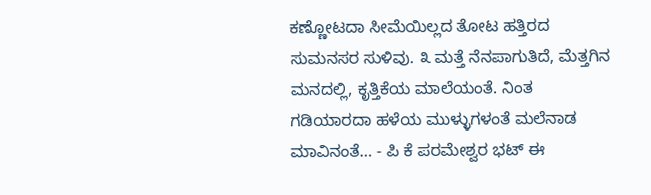ಕಣ್ಣೋಟದಾ ಸೀಮೆಯಿಲ್ಲದ ತೋಟ ಹತ್ತಿರದ ಸುಮನಸರ ಸುಳಿವು. ೩ ಮತ್ತೆ ನೆನಪಾಗುತಿದೆ, ಮೆತ್ತಗಿನ ಮನದಲ್ಲಿ, ಕೃತ್ತಿಕೆಯ ಮಾಲೆಯಂತೆ. ನಿಂತ ಗಡಿಯಾರದಾ ಹಳೆಯ ಮುಳ್ಳುಗಳಂತೆ ಮಲೆನಾಡ ಮಾವಿನಂತೆ… - ಪಿ ಕೆ ಪರಮೇಶ್ವರ ಭಟ್ ಈ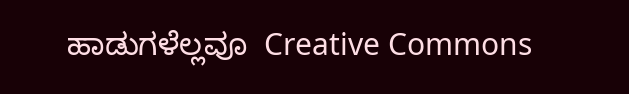ಹಾಡುಗಳೆಲ್ಲವೂ  Creative Commons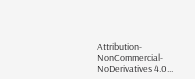Attribution-NonCommercial-NoDerivatives 4.0...